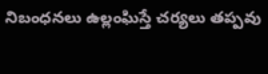నిబంధనలు ఉల్లంఘిస్తే చర్యలు తప్పవు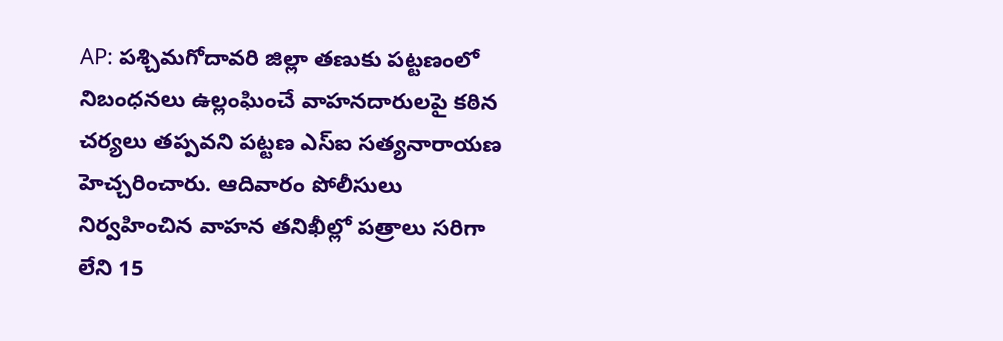AP: పశ్చిమగోదావరి జిల్లా తణుకు పట్టణంలో నిబంధనలు ఉల్లంఘించే వాహనదారులపై కఠిన చర్యలు తప్పవని పట్టణ ఎస్ఐ సత్యనారాయణ హెచ్చరించారు. ఆదివారం పోలీసులు నిర్వహించిన వాహన తనిఖీల్లో పత్రాలు సరిగా లేని 15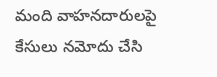మంది వాహనదారులపై కేసులు నమోదు చేసి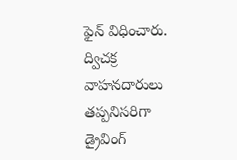ఫైన్ విధించారు. ద్విచక్ర వాహనదారులు తప్పనిసరిగా డ్రైవింగ్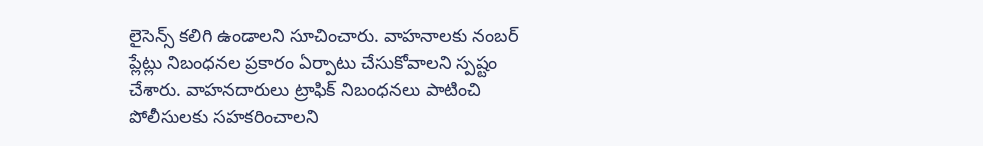లైసెన్స్ కలిగి ఉండాలని సూచించారు. వాహనాలకు నంబర్ ప్లేట్లు నిబంధనల ప్రకారం ఏర్పాటు చేసుకోవాలని స్పష్టం చేశారు. వాహనదారులు ట్రాఫిక్ నిబంధనలు పాటించి పోలీసులకు సహకరించాలని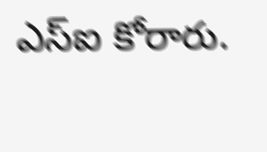ఎస్ఐ కోరారు.